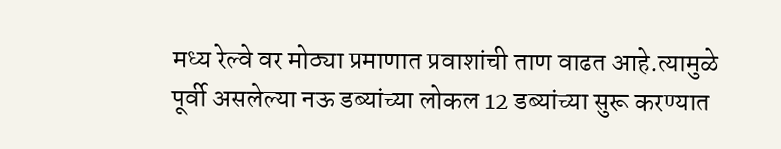मध्य रेल्वे वर मोठ्या प्रमाणात प्रवाशांची ताण वाढत आहे.त्यामुळे पूर्वी असलेल्या नऊ डब्यांच्या लोकल 12 डब्यांच्या सुरू करण्यात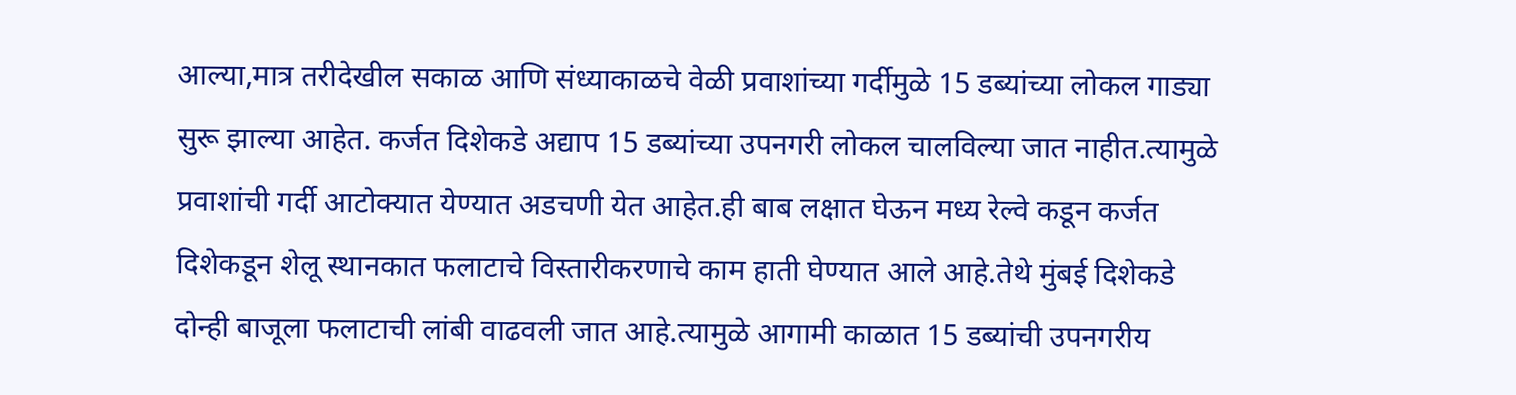आल्या,मात्र तरीदेखील सकाळ आणि संध्याकाळचे वेळी प्रवाशांच्या गर्दीमुळे 15 डब्यांच्या लोकल गाड्या सुरू झाल्या आहेत. कर्जत दिशेकडे अद्याप 15 डब्यांच्या उपनगरी लोकल चालविल्या जात नाहीत.त्यामुळे प्रवाशांची गर्दी आटोक्यात येण्यात अडचणी येत आहेत.ही बाब लक्षात घेऊन मध्य रेल्वे कडून कर्जत दिशेकडून शेलू स्थानकात फलाटाचे विस्तारीकरणाचे काम हाती घेण्यात आले आहे.तेथे मुंबई दिशेकडे दोन्ही बाजूला फलाटाची लांबी वाढवली जात आहे.त्यामुळे आगामी काळात 15 डब्यांची उपनगरीय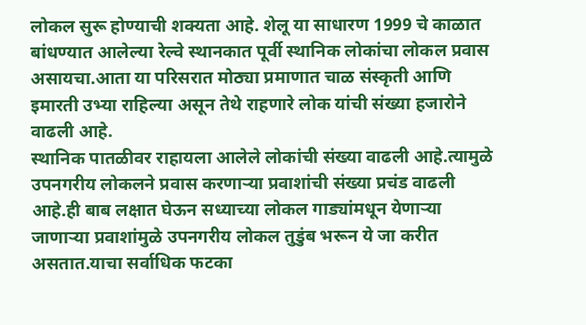लोकल सुरू होण्याची शक्यता आहे. शेलू या साधारण 1999 चे काळात बांधण्यात आलेल्या रेल्वे स्थानकात पूर्वी स्थानिक लोकांचा लोकल प्रवास असायचा.आता या परिसरात मोठ्या प्रमाणात चाळ संस्कृती आणि इमारती उभ्या राहिल्या असून तेथे राहणारे लोक यांची संख्या हजारोने वाढली आहे.
स्थानिक पातळीवर राहायला आलेले लोकांची संख्या वाढली आहे.त्यामुळे उपनगरीय लोकलने प्रवास करणाऱ्या प्रवाशांची संख्या प्रचंड वाढली आहे.ही बाब लक्षात घेऊन सध्याच्या लोकल गाड्यांमधून येणाऱ्या जाणाऱ्या प्रवाशांमुळे उपनगरीय लोकल तुडुंब भरून ये जा करीत असतात.याचा सर्वाधिक फटका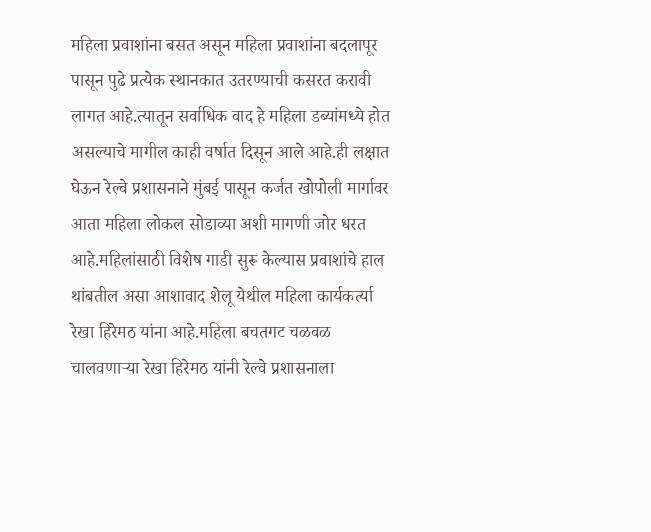महिला प्रवाशांना बसत असून महिला प्रवाशांना बदलापूर पासून पुढे प्रत्येक स्थानकात उतरण्याची कसरत करावी लागत आहे.त्यातून सर्वाधिक वाद हे महिला डब्यांमध्ये होत असल्याचे मागील काही वर्षात दिसून आले आहे.ही लक्षात घेऊन रेल्वे प्रशासनाने मुंबई पासून कर्जत खोपोली मार्गावर आता महिला लोकल सोडाव्या अशी मागणी जोर धरत आहे.महिलांसाठी विशेष गाडी सुरू केल्यास प्रवाशांचे हाल थांबतील असा आशावाद शेलू येथील महिला कार्यकर्त्या रेखा हिरेमठ यांना आहे.महिला बचतगट चळवळ चालवणाऱ्या रेखा हिरेमठ यांनी रेल्वे प्रशासनाला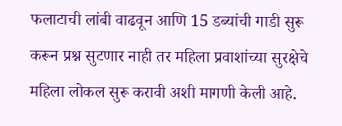फलाटाची लांबी वाढवून आणि 15 डब्यांची गाडी सुरू करून प्रश्न सुटणार नाही तर महिला प्रवाशांच्या सुरक्षेचे महिला लोकल सुरू करावी अशी मागणी केली आहे.